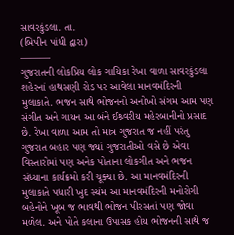સાવરકુંડલા. તા.
(બિપીન પાંધી દ્વારા)
———
ગુજરાતની લોકપ્રિય લોક ગાયિકા રેખા વાળા સાવરકુંડલા શહેરનાં હાથસણી રોડ પર આવેલા માનવમંદિરની મુલાકાતે. ભજન સાથે ભોજનનો અનોખો સંગમ આમ પણ સંગીત અને ગાયન આ બંને ઈશ્ર્વરીય મહેરબાનીનો પ્રસાદ છે. રેખા વાળા આમ તો માત્ર ગુજરાત જ નહીં પરંતુ ગુજરાત બહાર પણ જ્યાં ગુજરાતીઓ વસે છે એવા વિસ્તારોમાં પણ અનેક પોતાના લોકગીત અને ભજન સંધ્યાના કાર્યક્રમો કરી ચૂક્યા છે. આ માનવમંદિરની મુલાકાતે પધારી ખુદ સ્યંમ આ માનવમંદિરની મનોરોગી બહેનોને ખૂબ જ ભાવથી ભોજન પીરસતાં પણ જોવા મળેલ. અને પોતે કલાના ઉપાસક હોય ભોજનની સાથે જ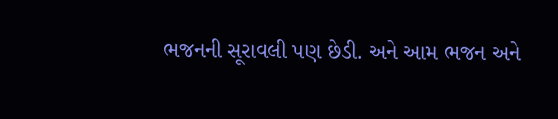ભજનની સૂરાવલી પણ છેડી. અને આમ ભજન અને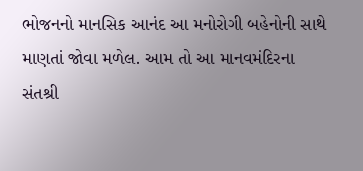ભોજનનો માનસિક આનંદ આ મનોરોગી બહેનોની સાથે માણતાં જોવા મળેલ. આમ તો આ માનવમંદિરના સંતશ્રી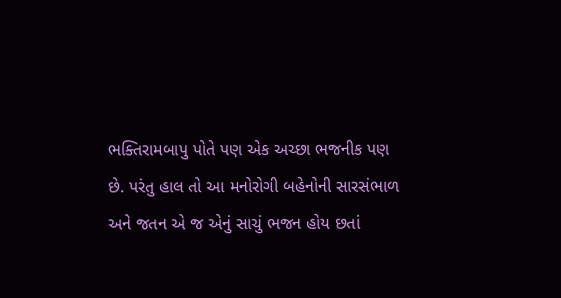ભક્તિરામબાપુ પોતે પણ એક અચ્છા ભજનીક પણ છે. પરંતુ હાલ તો આ મનોરોગી બહેનોની સારસંભાળ અને જતન એ જ એનું સાચું ભજન હોય છતાં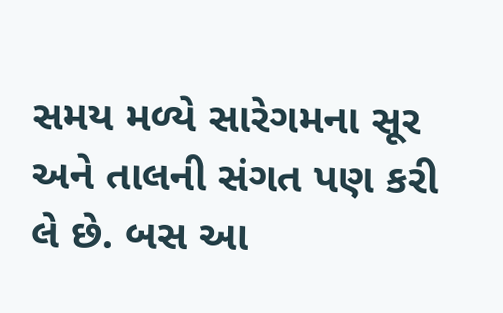સમય મળ્યે સારેગમના સૂર અને તાલની સંગત પણ કરી લે છે. બસ આ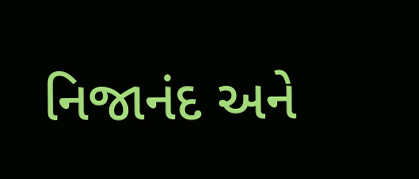નિજાનંદ અને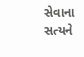સેવાના સત્યને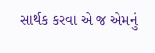સાર્થક કરવા એ જ એમનું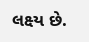લક્ષ્ય છે.